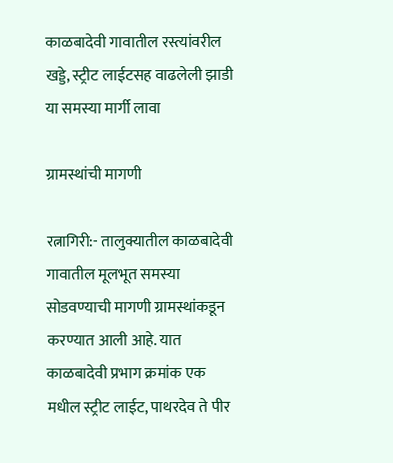काळबादेवी गावातील रस्त्यांवरील खड्डे, स्ट्रीट लाईटसह वाढलेली झाडी या समस्या मार्गी लावा

ग्रामस्थांची मागणी

रत्नागिरी:- तालुक्यातील काळबादेवी गावातील मूलभूत समस्या सोडवण्याची मागणी ग्रामस्थांकडून करण्यात आली आहे. यात काळबादेवी प्रभाग क्रमांक एक मधील स्ट्रीट लाईट, पाथरदेव ते पीर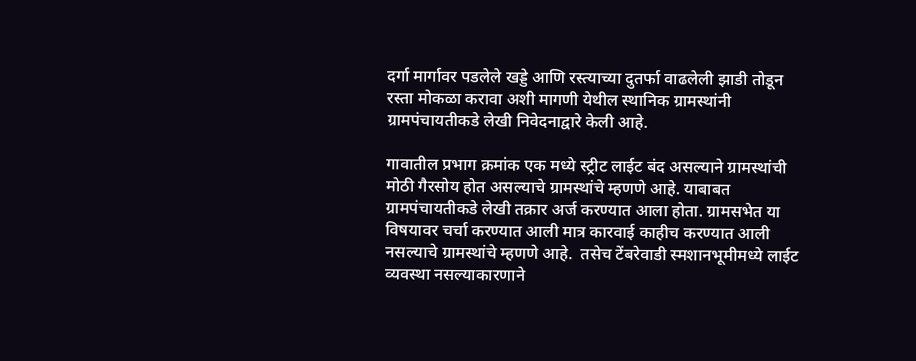दर्गा मार्गावर पडलेले खड्डे आणि रस्त्याच्या दुतर्फा वाढलेली झाडी तोडून रस्ता मोकळा करावा अशी मागणी येथील स्थानिक ग्रामस्थांनी ग्रामपंचायतीकडे लेखी निवेदनाद्वारे केली आहे.

गावातील प्रभाग क्रमांक एक मध्ये स्ट्रीट लाईट बंद असल्याने ग्रामस्थांची मोठी गैरसोय होत असल्याचे ग्रामस्थांचे म्हणणे आहे. याबाबत ग्रामपंचायतीकडे लेखी तक्रार अर्ज करण्यात आला होता. ग्रामसभेत या विषयावर चर्चा करण्यात आली मात्र कारवाई काहीच करण्यात आली नसल्याचे ग्रामस्थांचे म्हणणे आहे.  तसेच टेंबरेवाडी स्मशानभूमीमध्ये लाईट व्यवस्था नसल्याकारणाने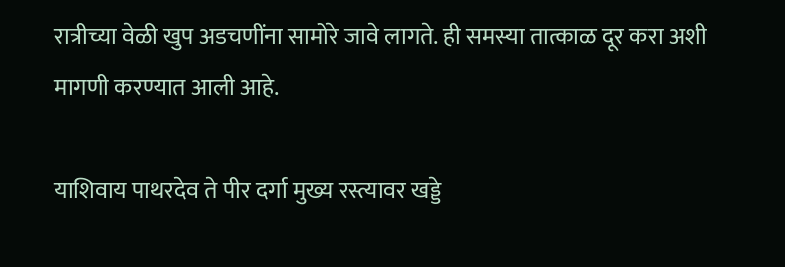रात्रीच्या वेळी खुप अडचणींना सामोरे जावे लागते. ही समस्या तात्काळ दूर करा अशी मागणी करण्यात आली आहे.

याशिवाय पाथरदेव ते पीर दर्गा मुख्य रस्त्यावर खड्डे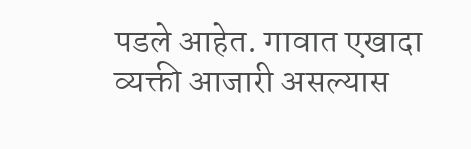पडले आहेत. गावात एखादा व्यक्ती आजारी असल्यास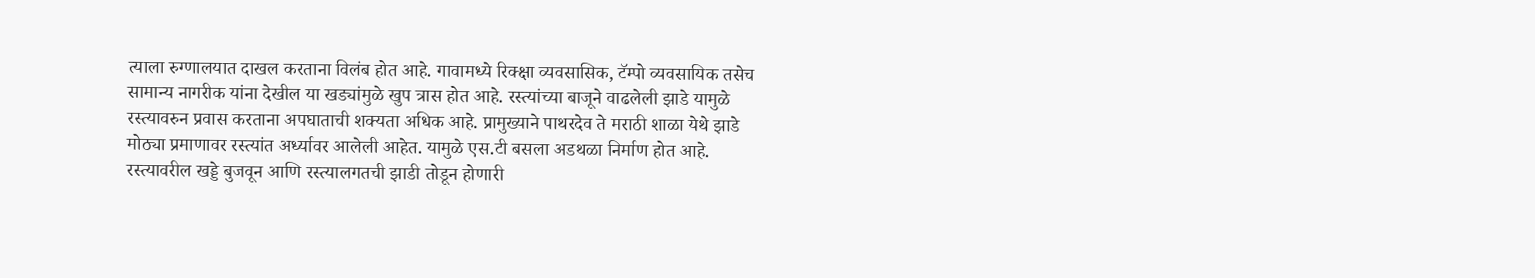त्याला रुग्णालयात दाखल करताना विलंब होत आहे. गावामध्ये रिक्क्षा व्यवसासिक, टॅम्पो व्यवसायिक तसेच सामान्य नागरीक यांना देखील या खड्यांमुळे खुप त्रास होत आहे. रस्त्यांच्या बाजूने वाढलेली झाडे यामुळे रस्त्यावरुन प्रवास करताना अपघाताची शक्यता अधिक आहे. प्रामुख्याने पाथरदेव ते मराठी शाळा येथे झाडे मोठ्या प्रमाणावर रस्त्यांत अर्ध्यावर आलेली आहेत. यामुळे एस.टी बसला अडथळा निर्माण होत आहे. रस्त्यावरील खड्डे बुजवून आणि रस्त्यालगतची झाडी तोडून होणारी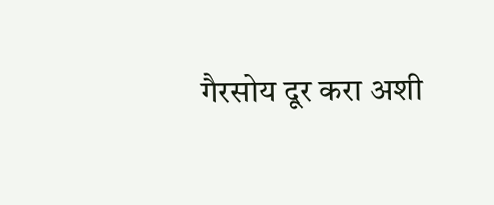गैरसोय दूर करा अशी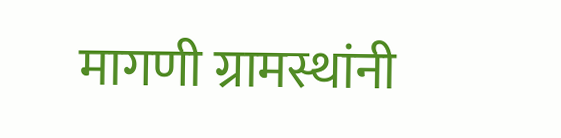मागणी ग्रामस्थांनी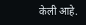केली आहे.